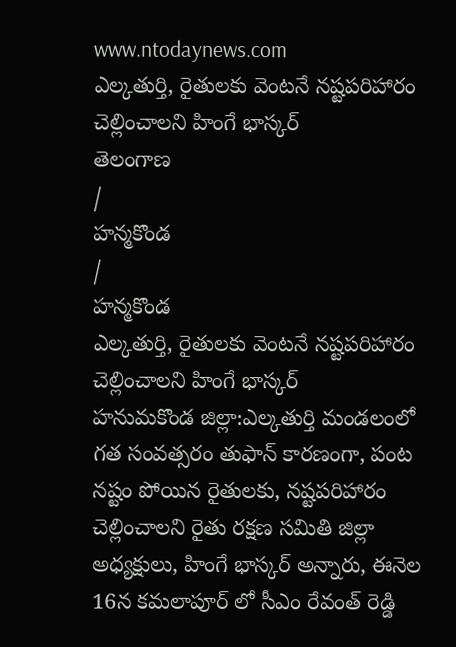www.ntodaynews.com
ఎల్కతుర్తి, రైతులకు వెంటనే నష్టపరిహారం చెల్లించాలని హింగే భాస్కర్
తెలంగాణ
/
హన్మకొండ
/
హన్మకొండ
ఎల్కతుర్తి, రైతులకు వెంటనే నష్టపరిహారం చెల్లించాలని హింగే భాస్కర్
హనుమకొండ జిల్లా:ఎల్కతుర్తి మండలంలో గత సంవత్సరం తుఫాన్ కారణంగా, పంట నష్టం పోయిన రైతులకు, నష్టపరిహారం చెల్లించాలని రైతు రక్షణ సమితి జిల్లా అధ్యక్షులు, హింగే భాస్కర్ అన్నారు, ఈనెల 16న కమలాపూర్ లో సీఎం రేవంత్ రెడ్డి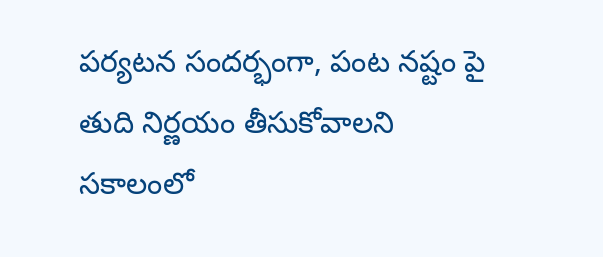పర్యటన సందర్భంగా, పంట నష్టం పై తుది నిర్ణయం తీసుకోవాలని సకాలంలో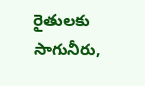రైతులకు సాగునీరు,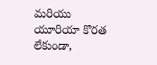మరియు యూరియా కొరత లేకుండా,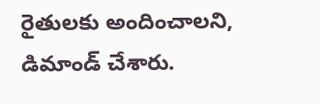రైతులకు అందించాలని, డిమాండ్ చేశారు.